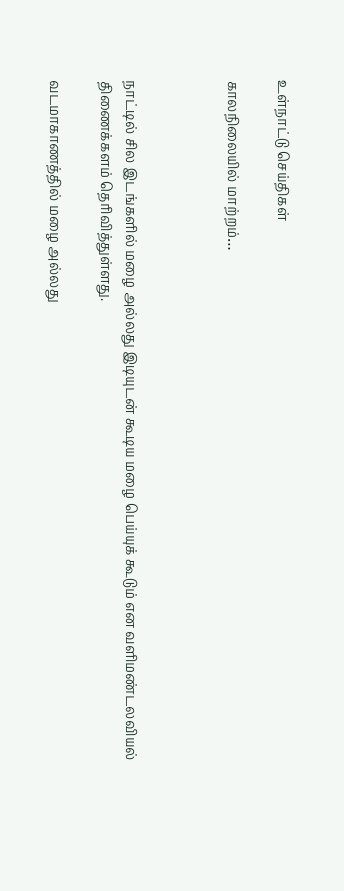உள்நாட்டு செய்திகள்

காலநிலையில் மாற்றம்…



நாட்டில் சில இடங்களில் மழை அல்லது இடியுடன் கூடிய மழை பெய்யுக் கூடும் என வளிமண்டலவியல் திணைக்களம் தெரிவித்துள்ளது.

வடமாகாணத்தில் மழை அல்லது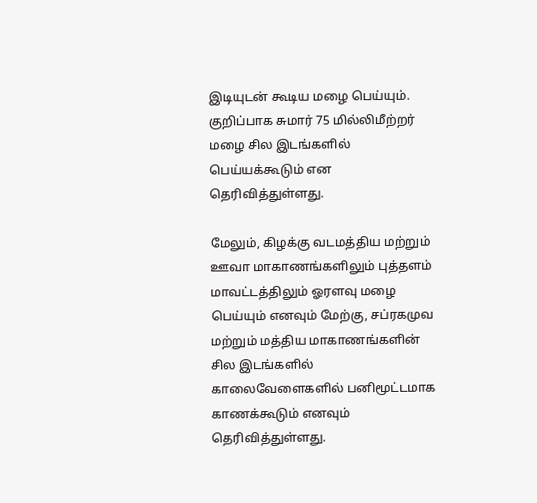இடியுடன் கூடிய மழை பெய்யும். குறிப்பாக சுமார் 75 மில்லிமீற்றர் மழை சில இடங்களில் பெய்யக்கூடும் என தெரிவித்துள்ளது.

மேலும், கிழக்கு வடமத்திய மற்றும் ஊவா மாகாணங்களிலும் புத்தளம் மாவட்டத்திலும் ஓரளவு மழை பெய்யும் எனவும் மேற்கு, சப்ரகமுவ மற்றும் மத்திய மாகாணங்களின் சில இடங்களில் காலைவேளைகளில் பனிமூட்டமாக காணக்கூடும் எனவும் தெரிவித்துள்ளது.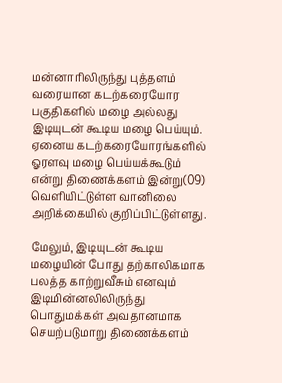மன்னாரிலிருந்து புத்தளம் வரையான கடற்கரையோர பகுதிகளில் மழை அல்லது இடியுடன் கூடிய மழை பெய்யும். ஏனைய கடற்கரையோரங்களில் ஓரளவு மழை பெய்யக்கூடும் என்று திணைக்களம் இன்று(09) வெளியிட்டுள்ள வானிலை அறிக்கையில் குறிப்பிட்டுள்ளது.

மேலும், இடியுடன் கூடிய மழையின் போது தற்காலிகமாக பலத்த காற்றுவீசும் எனவும் இடிமின்னலிலிருந்து பொதுமக்கள் அவதானமாக செயற்படுமாறு திணைக்களம்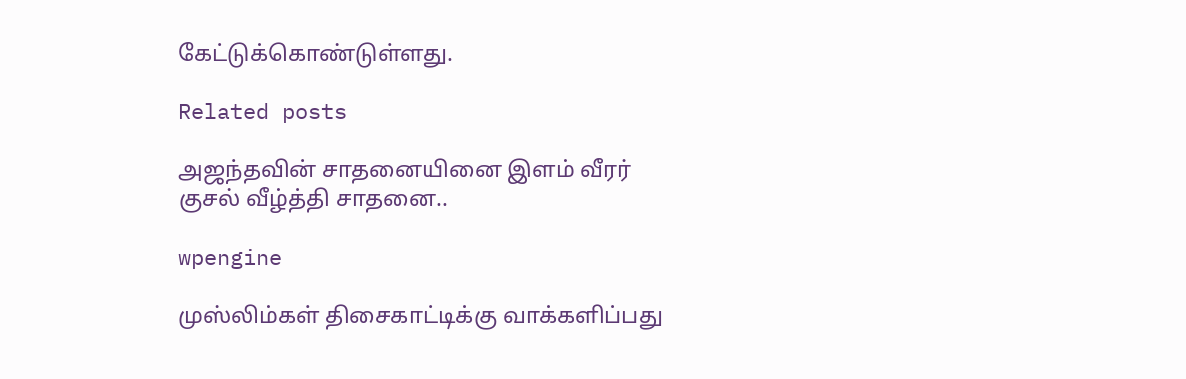கேட்டுக்கொண்டுள்ளது.

Related posts

அஜந்தவின் சாதனையினை இளம் வீரர் குசல் வீழ்த்தி சாதனை..

wpengine

முஸ்லிம்கள் திசைகாட்டிக்கு வாக்களிப்பது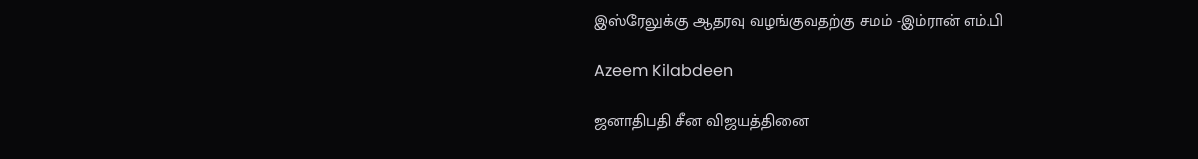இஸ்ரேலுக்கு ஆதரவு வழங்குவதற்கு சமம் -இம்ரான் எம்.பி

Azeem Kilabdeen

ஜனாதிபதி சீன விஜயத்தினை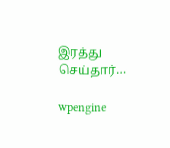இரத்து செய்தார்…

wpengine